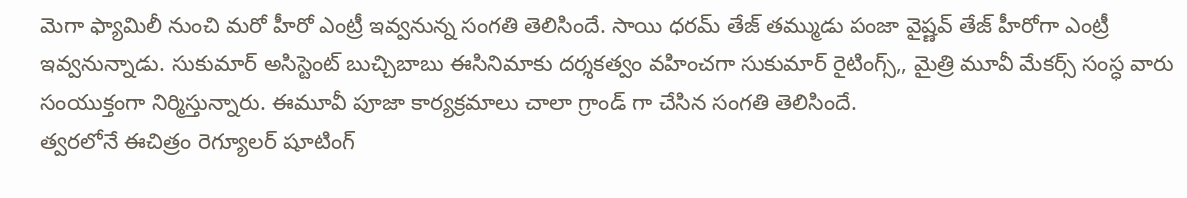మెగా ఫ్యామిలీ నుంచి మరో హీరో ఎంట్రీ ఇవ్వనున్న సంగతి తెలిసిందే. సాయి ధరమ్ తేజ్ తమ్ముడు పంజా వైష్ణవ్ తేజ్ హీరోగా ఎంట్రీ ఇవ్వనున్నాడు. సుకుమార్ అసిస్టెంట్ బుచ్చిబాబు ఈసినిమాకు దర్శకత్వం వహించగా సుకుమార్ రైటింగ్స్,, మైత్రి మూవీ మేకర్స్ సంస్ధ వారు సంయుక్తంగా నిర్మిస్తున్నారు. ఈమూవీ పూజా కార్యక్రమాలు చాలా గ్రాండ్ గా చేసిన సంగతి తెలిసిందే.
త్వరలోనే ఈచిత్రం రెగ్యూలర్ షూటింగ్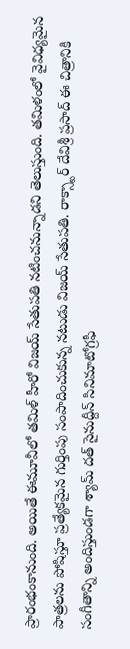ప్రారంభంకానుంది. అయితే ఈమూవీలో తమిళ్ హీరో విజయ్ సేతుపతి నటించనున్నాడని తెలుస్తుంది. తమిళంలో వైవిధ్యమైన పాత్రలను పోషిస్తూ ప్రత్యేకమైన గుర్తింపు సంపాదించుకున్న నటుడు విజయ్ సేతుపతి. రాక్స్టార్ దేవిశ్రీ ప్రసాద్ ఈ చిత్రానికి సంగీతాన్ని అందిస్తుండగా శ్యామ్ దత్ సైనుద్దీన్ సినిమాటోగ్రఫీ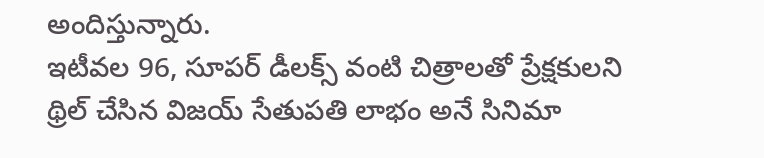అందిస్తున్నారు.
ఇటీవల 96, సూపర్ డీలక్స్ వంటి చిత్రాలతో ప్రేక్షకులని థ్రిల్ చేసిన విజయ్ సేతుపతి లాభం అనే సినిమా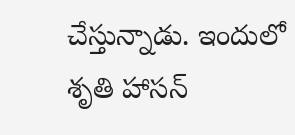చేస్తున్నాడు. ఇందులో శృతి హాసన్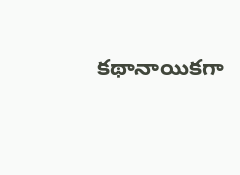కథానాయికగా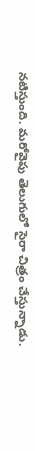నటిస్తుంది. మరోవైపు తెలుగులో సైరా చిత్రం చేస్తున్నాడు.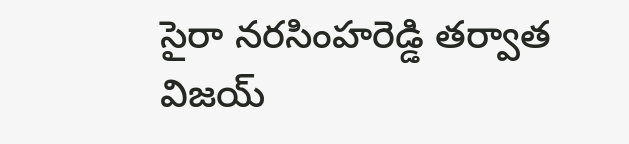సైరా నరసింహరెడ్డి తర్వాత విజయ్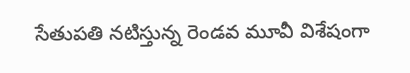సేతుపతి నటిస్తున్న రెండవ మూవీ విశేషంగా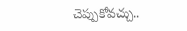చెప్పుకోవచ్చు..